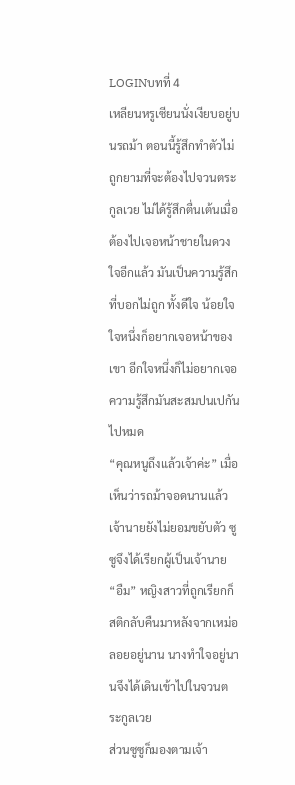LOGINบทที่ 4
เหลียนหรูเซียนนั่งเงียบอยู่บนรถม้า ตอนนี้รู้สึกทำตัวไม่ถูกยามที่จะต้องไปจวนตระกูลเวย ไม่ได้รู้สึกตื่นเต้นเมื่อต้องไปเจอหน้าชายในดวงใจอีกแล้ว มันเป็นความรู้สึกที่บอกไม่ถูก ทั้งดีใจ น้อยใจ ใจหนึ่งก็อยากเจอหน้าของเขา อีกใจหนึ่งก็ไม่อยากเจอ ความรู้สึกมันสะสมปนเปกันไปหมด
“คุณหนูถึงแล้วเจ้าค่ะ” เมื่อเห็นว่ารถม้าจอดนานแล้วเจ้านายยังไม่ยอมขยับตัว ซูซูจึงได้เรียกผู้เป็นเจ้านาย
“อืม” หญิงสาวที่ถูกเรียกก็สติกลับคืนมาหลังจากเหม่อลอยอยู่นาน นางทำใจอยู่นานจึงได้เดินเข้าไปในจวนตระกูลเวย
ส่วนซูซูก็มองตามเจ้า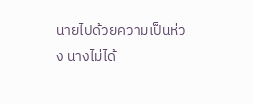นายไปด้วยความเป็นห่วง นางไม่ได้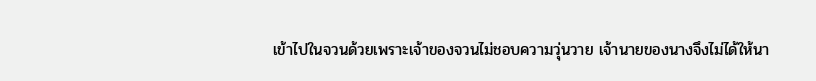เข้าไปในจวนด้วยเพราะเจ้าของจวนไม่ชอบความวุ่นวาย เจ้านายของนางจึงไม่ได้ให้นา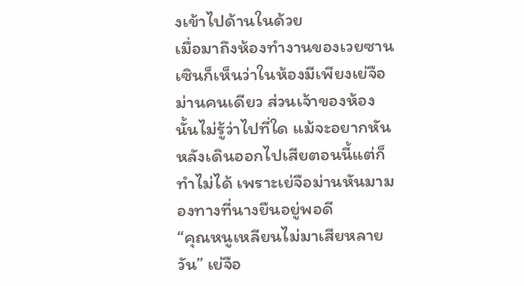งเข้าไปด้านในด้วย
เมื่อมาถึงห้องทำงานของเวยซานเซินก็เห็นว่าในห้องมีเพียงเย่จือม่านคนเดียว ส่วนเจ้าของห้องนั้นไม่รู้ว่าไปที่ใด แม้จะอยากหันหลังเดินออกไปเสียตอนนี้แต่ก็ทำไม่ได้ เพราะเย่จือม่านหันมามองทางที่นางยืนอยู่พอดี
“คุณหนูเหลียนไม่มาเสียหลายวัน” เย่จือ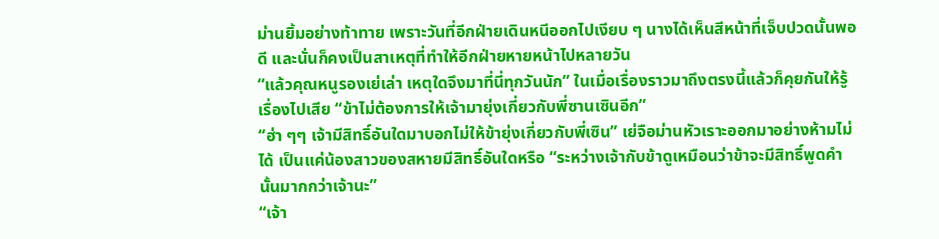ม่านยิ้มอย่างท้าทาย เพราะวันที่อีกฝ่ายเดินหนีออกไปเงียบ ๆ นางได้เห็นสีหน้าที่เจ็บปวดนั้นพอดี และนั่นก็คงเป็นสาเหตุที่ทำให้อีกฝ่ายหายหน้าไปหลายวัน
“แล้วคุณหนูรองเย่เล่า เหตุใดจึงมาที่นี่ทุกวันนัก” ในเมื่อเรื่องราวมาถึงตรงนี้แล้วก็คุยกันให้รู้เรื่องไปเสีย “ข้าไม่ต้องการให้เจ้ามายุ่งเกี่ยวกับพี่ซานเซินอีก”
“ฮ่า ๆๆ เจ้ามีสิทธิ์อันใดมาบอกไม่ให้ข้ายุ่งเกี่ยวกับพี่เซิน” เย่จือม่านหัวเราะออกมาอย่างห้ามไม่ได้ เป็นแค่น้องสาวของสหายมีสิทธิ์อันใดหรือ “ระหว่างเจ้ากับข้าดูเหมือนว่าข้าจะมีสิทธิ์พูดคำนั้นมากกว่าเจ้านะ”
“เจ้า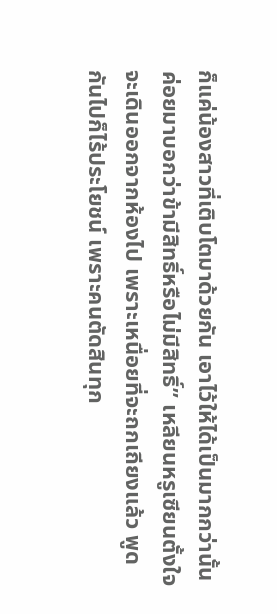ก็แค่น้องสาวที่เติบโตมาด้วยกัน เอาไว้ให้ได้เป็นมากกว่านั้นค่อยมาบอกว่าข้ามีสิทธิ์หรือไม่มีสิทธิ์” เหลียนหรูเซียนตั้งใจจะเดินออกจากห้องไป เพราะเหนื่อยที่จะถกเถียงแล้ว พูดกันไปก็ไร้ประโยชน์ เพราะคนตัดสินทุก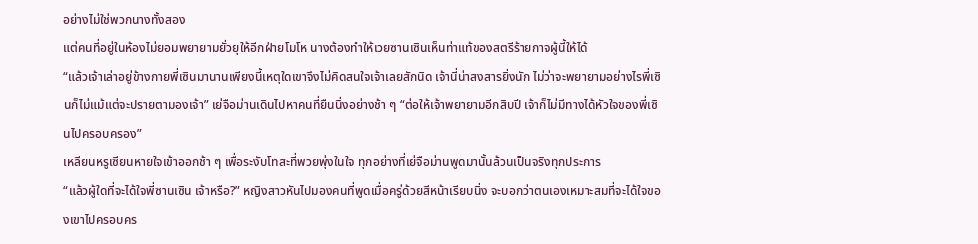อย่างไม่ใช่พวกนางทั้งสอง
แต่คนที่อยู่ในห้องไม่ยอมพยายามยั่วยุให้อีกฝ่ายโมโห นางต้องทำให้เวยซานเซินเห็นท่าแท้ของสตรีร้ายกาจผู้นี้ให้ได้
“แล้วเจ้าเล่าอยู่ข้างกายพี่เซินมานานเพียงนี้เหตุใดเขาจึงไม่คิดสนใจเจ้าเลยสักนิด เจ้านี่น่าสงสารยิ่งนัก ไม่ว่าจะพยายามอย่างไรพี่เซินก็ไม่แม้แต่จะปรายตามองเจ้า” เย่จือม่านเดินไปหาคนที่ยืนนิ่งอย่างช้า ๆ “ต่อให้เจ้าพยายามอีกสิบปี เจ้าก็ไม่มีทางได้หัวใจของพี่เซินไปครอบครอง”
เหลียนหรูเซียนหายใจเข้าออกช้า ๆ เพื่อระงับโทสะที่พวยพุ่งในใจ ทุกอย่างที่เย่จือม่านพูดมานั้นล้วนเป็นจริงทุกประการ
“แล้วผู้ใดที่จะได้ใจพี่ซานเซิน เจ้าหรือ?” หญิงสาวหันไปมองคนที่พูดเมื่อครู่ด้วยสีหน้าเรียบนิ่ง จะบอกว่าตนเองเหมาะสมที่จะได้ใจของเขาไปครอบคร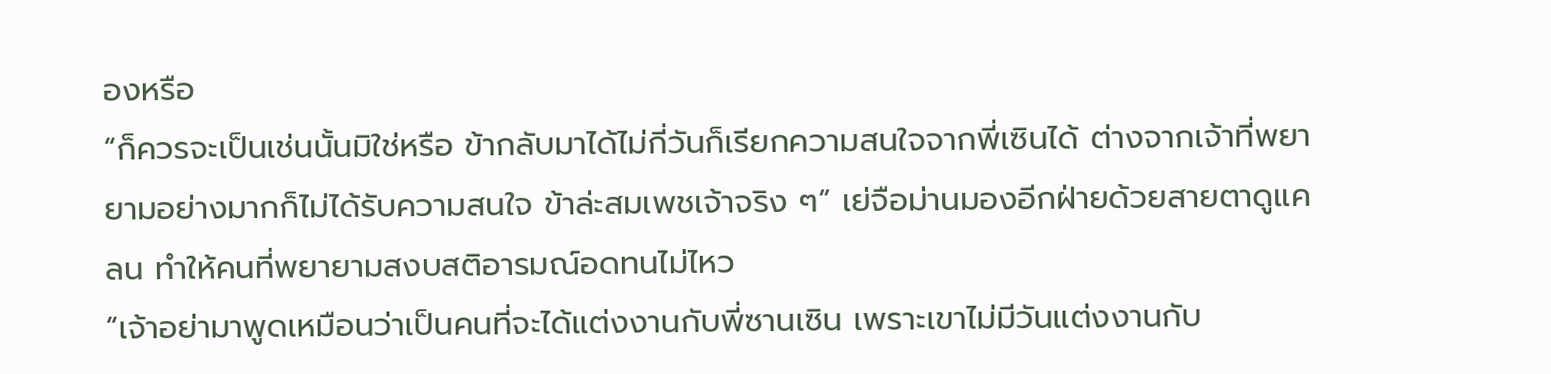องหรือ
“ก็ควรจะเป็นเช่นนั้นมิใช่หรือ ข้ากลับมาได้ไม่กี่วันก็เรียกความสนใจจากพี่เซินได้ ต่างจากเจ้าที่พยายามอย่างมากก็ไม่ได้รับความสนใจ ข้าล่ะสมเพชเจ้าจริง ๆ” เย่จือม่านมองอีกฝ่ายด้วยสายตาดูแคลน ทำให้คนที่พยายามสงบสติอารมณ์อดทนไม่ไหว
“เจ้าอย่ามาพูดเหมือนว่าเป็นคนที่จะได้แต่งงานกับพี่ซานเซิน เพราะเขาไม่มีวันแต่งงานกับ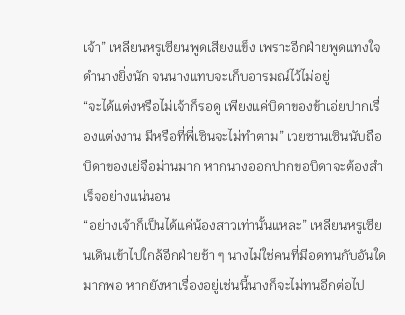เจ้า” เหลียนหรูเซียนพูดเสียงแข็ง เพราะอีกฝ่ายพูดแทงใจดำนางยิ่งนัก จนนางแทบจะเก็บอารมณ์ไว้ไม่อยู่
“จะได้แต่งหรือไม่เจ้าก็รอดู เพียงแค่บิดาของข้าเอ่ยปากเรื่องแต่งงาน มีหรือที่พี่เซินจะไม่ทำตาม” เวยซานเซินนับถือบิดาของเย่จือม่านมาก หากนางออกปากขอบิดาจะต้องสำเร็จอย่างแน่นอน
“อย่างเจ้าก็เป็นได้แค่น้องสาวเท่านั้นแหละ” เหลียนหรูเซียนเดินเข้าไปใกล้อีกฝ่ายช้า ๆ นางไม่ใช่คนที่มีอดทนกับอันใดมากพอ หากยังหาเรื่องอยู่เช่นนี้นางก็จะไม่ทนอีกต่อไป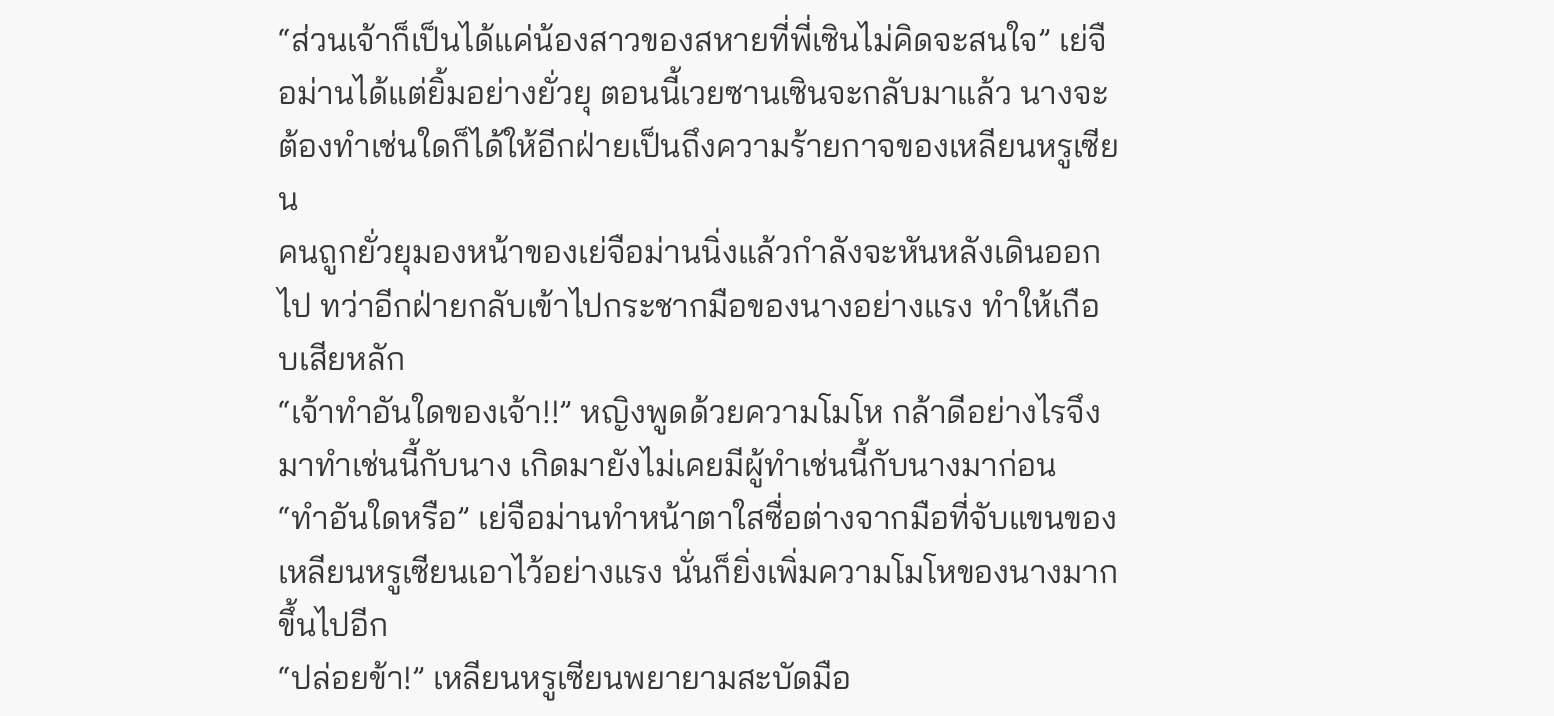“ส่วนเจ้าก็เป็นได้แค่น้องสาวของสหายที่พี่เซินไม่คิดจะสนใจ” เย่จือม่านได้แต่ยิ้มอย่างยั่วยุ ตอนนี้เวยซานเซินจะกลับมาแล้ว นางจะต้องทำเช่นใดก็ได้ให้อีกฝ่ายเป็นถึงความร้ายกาจของเหลียนหรูเซียน
คนถูกยั่วยุมองหน้าของเย่จือม่านนิ่งแล้วกำลังจะหันหลังเดินออกไป ทว่าอีกฝ่ายกลับเข้าไปกระชากมือของนางอย่างแรง ทำให้เกือบเสียหลัก
“เจ้าทำอันใดของเจ้า!!” หญิงพูดด้วยความโมโห กล้าดีอย่างไรจึงมาทำเช่นนี้กับนาง เกิดมายังไม่เคยมีผู้ทำเช่นนี้กับนางมาก่อน
“ทำอันใดหรือ” เย่จือม่านทำหน้าตาใสซื่อต่างจากมือที่จับแขนของเหลียนหรูเซียนเอาไว้อย่างแรง นั่นก็ยิ่งเพิ่มความโมโหของนางมากขึ้นไปอีก
“ปล่อยข้า!” เหลียนหรูเซียนพยายามสะบัดมือ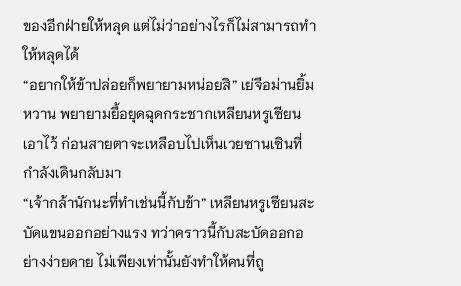ของอีกฝ่ายให้หลุด แต่ไม่ว่าอย่างไรก็ไม่สามารถทำให้หลุดได้
“อยากให้ข้าปล่อยก็พยายามหน่อยสิ” เย่จือม่านยิ้มหวาน พยายามยื้อยุดฉุดกระชากเหลียนหรูเซียนเอาไว้ ก่อนสายตาจะเหลือบไปเห็นเวยซานเซินที่กำลังเดินกลับมา
“เจ้ากล้านักนะที่ทำเช่นนี้กับข้า” เหลียนหรูเซียนสะบัดแขนออกอย่างแรง ทว่าคราวนี้กับสะบัดออกอย่างง่ายดาย ไม่เพียงเท่านั้นยังทำให้คนที่ถู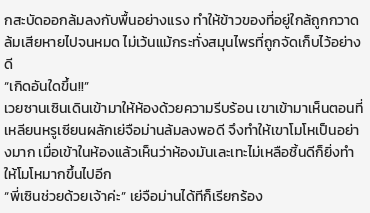กสะบัดออกล้มลงกับพื้นอย่างแรง ทำให้ข้าวของที่อยู่ใกล้ถูกกวาดล้มเสียหายไปจนหมด ไม่เว้นแม้กระทั่งสมุนไพรที่ถูกจัดเก็บไว้อย่างดี
“เกิดอันใดขึ้น!!”
เวยซานเซินเดินเข้ามาให้ห้องด้วยความรีบร้อน เขาเข้ามาเห็นตอนที่เหลียนหรูเซียนผลักเย่จือม่านล้มลงพอดี จึงทำให้เขาโมโหเป็นอย่างมาก เมื่อเข้าในห้องแล้วเห็นว่าห้องมันเละเทะไม่เหลือชิ้นดีก็ยิ่งทำให้โมโหมากขึ้นไปอีก
“พี่เซินช่วยด้วยเจ้าค่ะ” เย่จือม่านได้ทีก็เรียกร้อง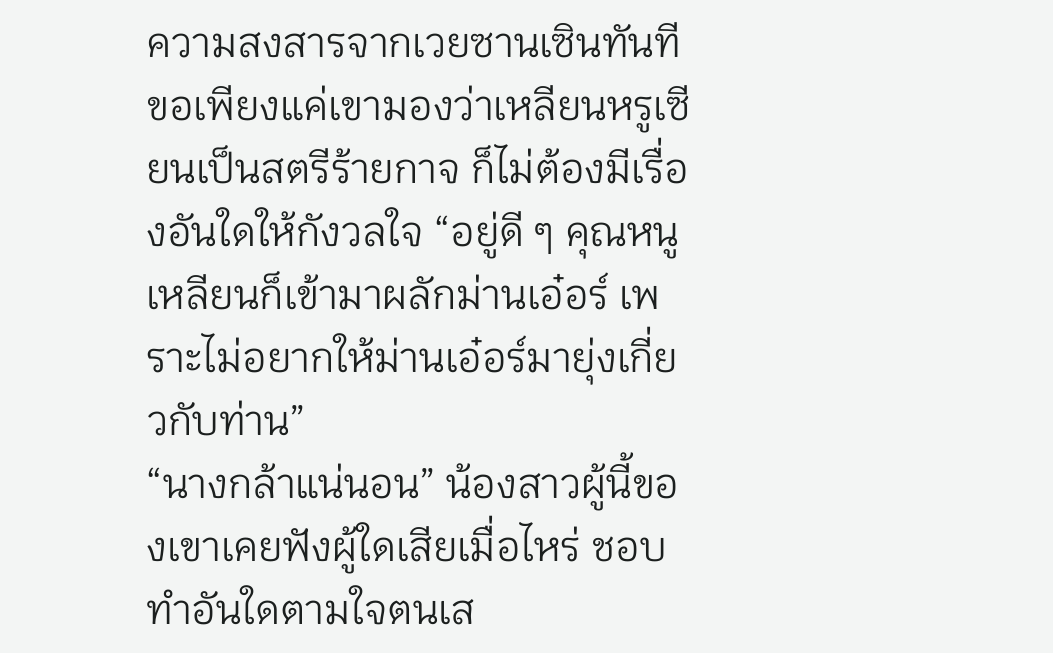ความสงสารจากเวยซานเซินทันที ขอเพียงแค่เขามองว่าเหลียนหรูเซียนเป็นสตรีร้ายกาจ ก็ไม่ต้องมีเรื่องอันใดให้กังวลใจ “อยู่ดี ๆ คุณหนูเหลียนก็เข้ามาผลักม่านเอ๋อร์ เพราะไม่อยากให้ม่านเอ๋อร์มายุ่งเกี่ยวกับท่าน”
“นางกล้าแน่นอน” น้องสาวผู้นี้ของเขาเคยฟังผู้ใดเสียเมื่อไหร่ ชอบทำอันใดตามใจตนเส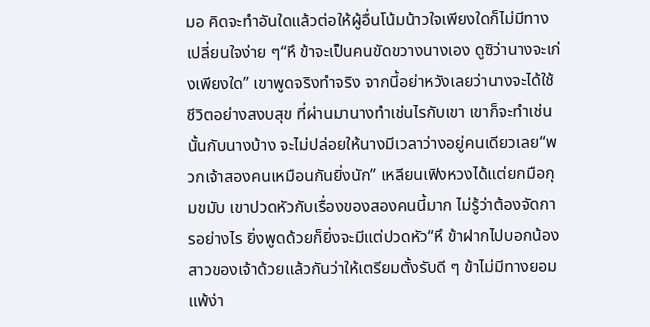มอ คิดจะทำอันใดแล้วต่อให้ผู้อื่นโน้มน้าวใจเพียงใดก็ไม่มีทางเปลี่ยนใจง่าย ๆ“หึ ข้าจะเป็นคนขัดขวางนางเอง ดูซิว่านางจะเก่งเพียงใด” เขาพูดจริงทำจริง จากนี้อย่าหวังเลยว่านางจะได้ใช้ชีวิตอย่างสงบสุข ที่ผ่านมานางทำเช่นไรกับเขา เขาก็จะทำเช่นนั้นกับนางบ้าง จะไม่ปล่อยให้นางมีเวลาว่างอยู่คนเดียวเลย“พวกเจ้าสองคนเหมือนกันยิ่งนัก” เหลียนเฟิงหวงได้แต่ยกมือกุมขมับ เขาปวดหัวกับเรื่องของสองคนนี้มาก ไม่รู้ว่าต้องจัดการอย่างไร ยิ่งพูดด้วยก็ยิ่งจะมีแต่ปวดหัว“หึ ข้าฝากไปบอกน้องสาวของเจ้าด้วยแล้วกันว่าให้เตรียมตั้งรับดี ๆ ข้าไม่มีทางยอมแพ้ง่า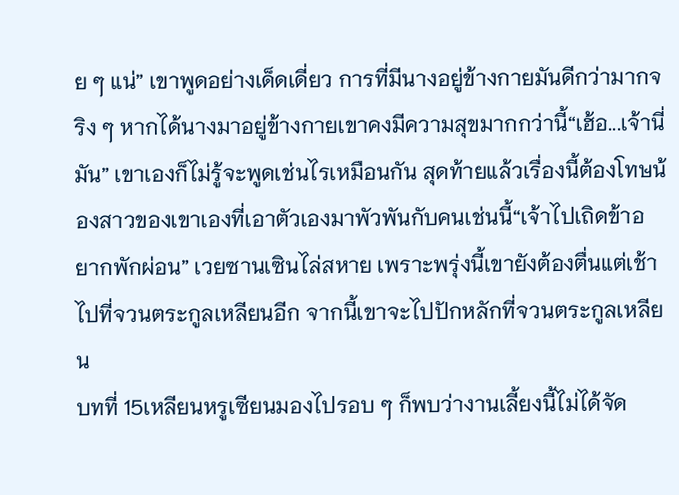ย ๆ แน่” เขาพูดอย่างเด็ดเดี่ยว การที่มีนางอยู่ข้างกายมันดีกว่ามากจริง ๆ หากได้นางมาอยู่ข้างกายเขาคงมีความสุขมากกว่านี้“เฮ้อ...เจ้านี่มัน” เขาเองก็ไม่รู้จะพูดเช่นไรเหมือนกัน สุดท้ายแล้วเรื่องนี้ต้องโทษน้องสาวของเขาเองที่เอาตัวเองมาพัวพันกับคนเช่นนี้“เจ้าไปเถิดข้าอยากพักผ่อน” เวยซานเซินไล่สหาย เพราะพรุ่งนี้เขายังต้องตื่นแต่เช้าไปที่จวนตระกูลเหลียนอีก จากนี้เขาจะไปปักหลักที่จวนตระกูลเหลียน
บทที่ 15เหลียนหรูเซียนมองไปรอบ ๆ ก็พบว่างานเลี้ยงนี้ไม่ได้จัด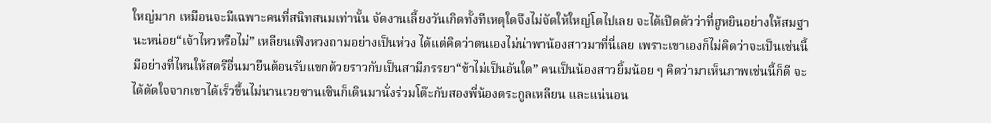ใหญ่มาก เหมือนจะมีเฉพาะคนที่สนิทสนมเท่านั้น จัดงานเลี้ยงวันเกิดทั้งทีเหตุใดจึงไม่จัดให้ใหญ่โตไปเลย จะได้เปิดตัวว่าที่ฮูหยินอย่างให้สมฐานะหน่อย“เจ้าไหวหรือไม่” เหลียนเฟิงหวงถามอย่างเป็นห่วง ได้แต่คิดว่าตนเองไม่น่าพาน้องสาวมาที่นี่เลย เพราะเขาเองก็ไม่คิดว่าจะเป็นเช่นนี้ มีอย่างที่ไหนให้สตรีอื่นมายืนต้อนรับแขกด้วยราวกับเป็นสามีภรรยา“ข้าไม่เป็นอันใด” คนเป็นน้องสาวยิ้มน้อย ๆ คิดว่ามาเห็นภาพเช่นนี้ก็ดี จะได้ตัดใจจากเขาได้เร็วขึ้นไม่นานเวยซานเซินก็เดินมานั่งร่วมโต๊ะกับสองพี่น้องตระกูลเหลียน และแน่นอน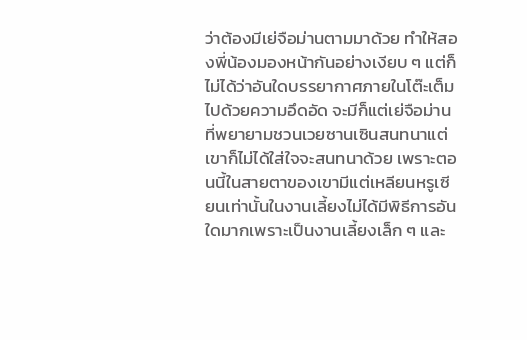ว่าต้องมีเย่จือม่านตามมาด้วย ทำให้สองพี่น้องมองหน้ากันอย่างเงียบ ๆ แต่ก็ไม่ได้ว่าอันใดบรรยากาศภายในโต๊ะเต็มไปด้วยความอึดอัด จะมีก็แต่เย่จือม่านที่พยายามชวนเวยซานเซินสนทนาแต่เขาก็ไม่ได้ใส่ใจจะสนทนาด้วย เพราะตอนนี้ในสายตาของเขามีแต่เหลียนหรูเซียนเท่านั้นในงานเลี้ยงไม่ได้มีพิธีการอันใดมากเพราะเป็นงานเลี้ยงเล็ก ๆ และ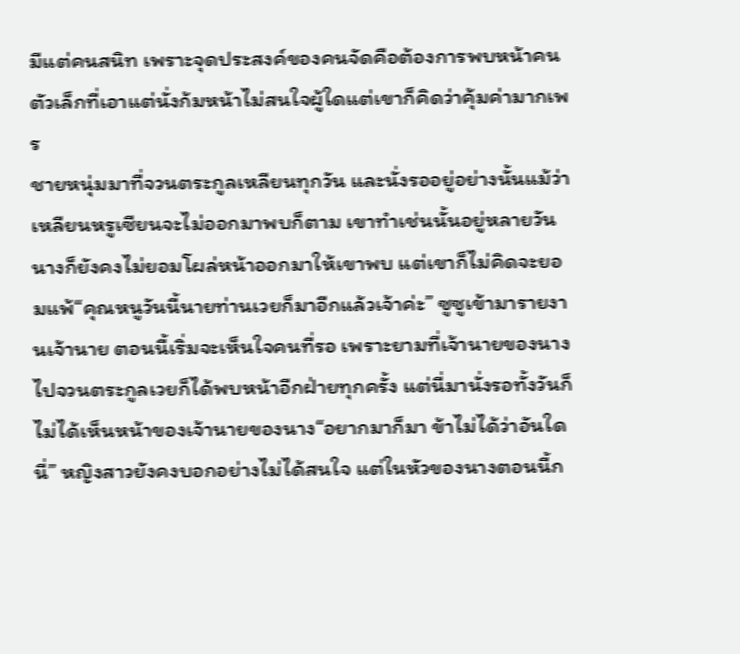มีแต่คนสนิท เพราะจุดประสงค์ของคนจัดคือต้องการพบหน้าคนตัวเล็กที่เอาแต่นั่งก้มหน้าไม่สนใจผู้ใดแต่เขาก็คิดว่าคุ้มค่ามากเพร
ชายหนุ่มมาที่จวนตระกูลเหลียนทุกวัน และนั่งรออยู่อย่างนั้นแม้ว่าเหลียนหรูเซียนจะไม่ออกมาพบก็ตาม เขาทำเช่นนั้นอยู่หลายวันนางก็ยังคงไม่ยอมโผล่หน้าออกมาให้เขาพบ แต่เขาก็ไม่คิดจะยอมแพ้“คุณหนูวันนี้นายท่านเวยก็มาอีกแล้วเจ้าค่ะ” ซูซูเข้ามารายงานเจ้านาย ตอนนี้เริ่มจะเห็นใจคนที่รอ เพราะยามที่เจ้านายของนางไปจวนตระกูลเวยก็ได้พบหน้าอีกฝ่ายทุกครั้ง แต่นี่มานั่งรอทั้งวันก็ไม่ได้เห็นหน้าของเจ้านายของนาง“อยากมาก็มา ข้าไม่ได้ว่าอันใดนี่” หญิงสาวยังคงบอกอย่างไม่ได้สนใจ แต่ในหัวของนางตอนนี้ก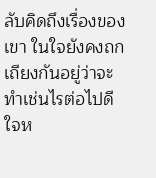ลับคิดถึงเรื่องของเขา ในใจยังคงถกเถียงกันอยู่ว่าจะทำเช่นไรต่อไปดี ใจห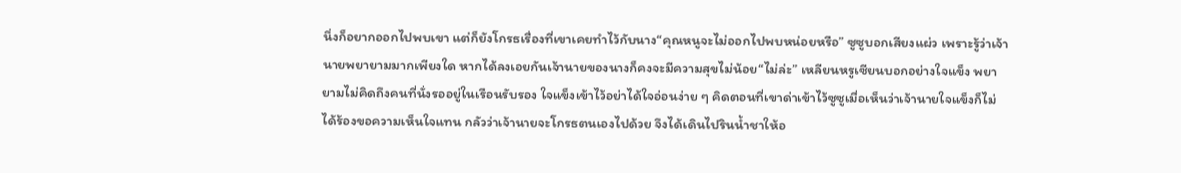นึ่งก็อยากออกไปพบเขา แต่ก็ยังโกรธเรื่องที่เขาเคยทำไว้กับนาง“คุณหนูจะไม่ออกไปพบหน่อยหรือ” ซูซูบอกเสียงแผ่ว เพราะรู้ว่าเจ้านายพยายามมากเพียงใด หากได้ลงเอยกันเจ้านายของนางก็คงจะมีความสุขไม่น้อย“ไม่ล่ะ” เหลียนหรูเซียนบอกอย่างใจแข็ง พยายามไม่คิดถึงคนที่นั่งรออยู่ในเรือนรับรอง ใจแข็งเข้าไว้อย่าได้ใจอ่อนง่าย ๆ คิดตอนที่เขาด่าเข้าไว้ซูซูเมื่อเห็นว่าเจ้านายใจแข็งก็ไม่ได้ร้องขอความเห็นใจแทน กลัวว่าเจ้านายจะโกรธตนเองไปด้วย จึงได้เดินไปรินน้ำชาให้อ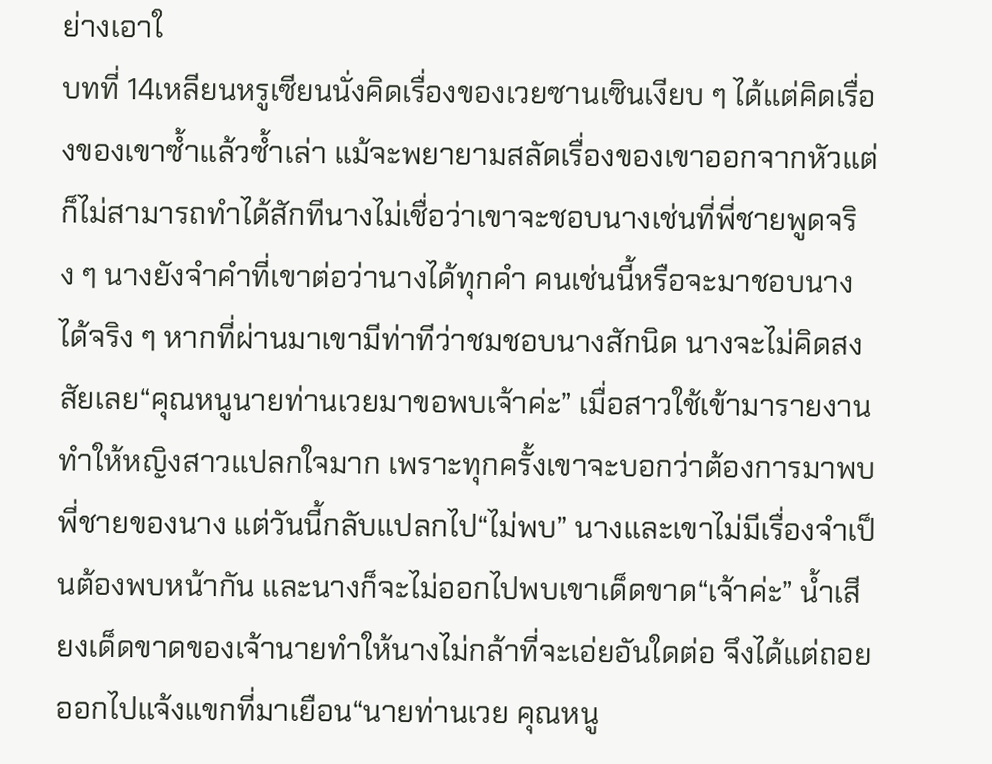ย่างเอาใ
บทที่ 14เหลียนหรูเซียนนั่งคิดเรื่องของเวยซานเซินเงียบ ๆ ได้แต่คิดเรื่องของเขาซ้ำแล้วซ้ำเล่า แม้จะพยายามสลัดเรื่องของเขาออกจากหัวแต่ก็ไม่สามารถทำได้สักทีนางไม่เชื่อว่าเขาจะชอบนางเช่นที่พี่ชายพูดจริง ๆ นางยังจำคำที่เขาต่อว่านางได้ทุกคำ คนเช่นนี้หรือจะมาชอบนางได้จริง ๆ หากที่ผ่านมาเขามีท่าทีว่าชมชอบนางสักนิด นางจะไม่คิดสงสัยเลย“คุณหนูนายท่านเวยมาขอพบเจ้าค่ะ” เมื่อสาวใช้เข้ามารายงาน ทำให้หญิงสาวแปลกใจมาก เพราะทุกครั้งเขาจะบอกว่าต้องการมาพบพี่ชายของนาง แต่วันนี้กลับแปลกไป“ไม่พบ” นางและเขาไม่มีเรื่องจำเป็นต้องพบหน้ากัน และนางก็จะไม่ออกไปพบเขาเด็ดขาด“เจ้าค่ะ” น้ำเสียงเด็ดขาดของเจ้านายทำให้นางไม่กล้าที่จะเอ่ยอันใดต่อ จึงได้แต่ถอยออกไปแจ้งแขกที่มาเยือน“นายท่านเวย คุณหนู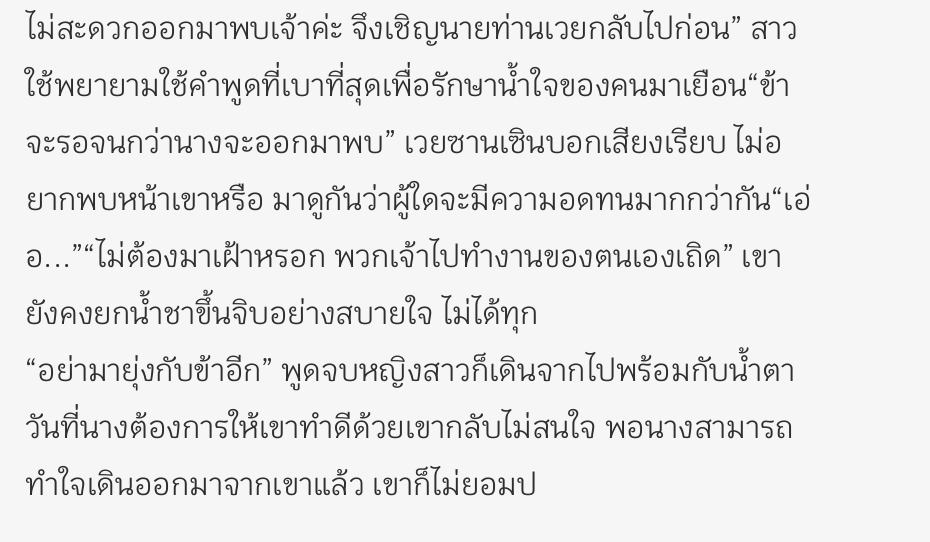ไม่สะดวกออกมาพบเจ้าค่ะ จึงเชิญนายท่านเวยกลับไปก่อน” สาวใช้พยายามใช้คำพูดที่เบาที่สุดเพื่อรักษาน้ำใจของคนมาเยือน“ข้าจะรอจนกว่านางจะออกมาพบ” เวยซานเซินบอกเสียงเรียบ ไม่อยากพบหน้าเขาหรือ มาดูกันว่าผู้ใดจะมีความอดทนมากกว่ากัน“เอ่อ...”“ไม่ต้องมาเฝ้าหรอก พวกเจ้าไปทำงานของตนเองเถิด” เขายังคงยกน้ำชาขึ้นจิบอย่างสบายใจ ไม่ได้ทุก
“อย่ามายุ่งกับข้าอีก” พูดจบหญิงสาวก็เดินจากไปพร้อมกับน้ำตา วันที่นางต้องการให้เขาทำดีด้วยเขากลับไม่สนใจ พอนางสามารถทำใจเดินออกมาจากเขาแล้ว เขาก็ไม่ยอมป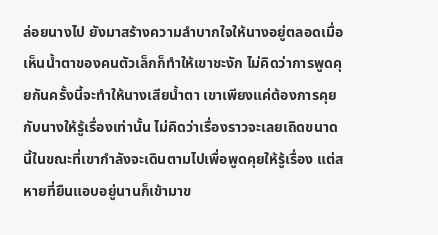ล่อยนางไป ยังมาสร้างความลำบากใจให้นางอยู่ตลอดเมื่อเห็นน้ำตาของคนตัวเล็กก็ทำให้เขาชะงัก ไม่คิดว่าการพูดคุยกันครั้งนี้จะทำให้นางเสียน้ำตา เขาเพียงแค่ต้องการคุยกับนางให้รู้เรื่องเท่านั้น ไม่คิดว่าเรื่องราวจะเลยเถิดขนาดนี้ในขณะที่เขากำลังจะเดินตามไปเพื่อพูดคุยให้รู้เรื่อง แต่สหายที่ยืนแอบอยู่นานก็เข้ามาข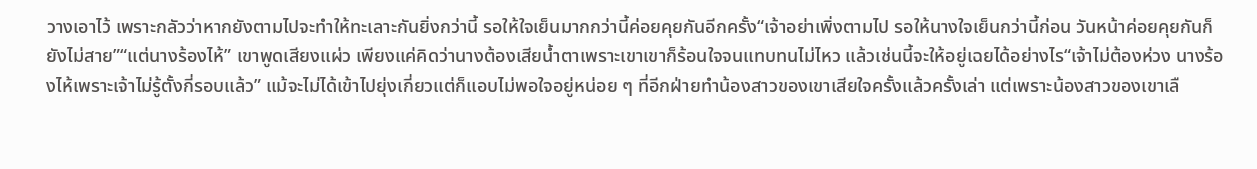วางเอาไว้ เพราะกลัวว่าหากยังตามไปจะทำให้ทะเลาะกันยิ่งกว่านี้ รอให้ใจเย็นมากกว่านี้ค่อยคุยกันอีกครั้ง“เจ้าอย่าเพิ่งตามไป รอให้นางใจเย็นกว่านี้ก่อน วันหน้าค่อยคุยกันก็ยังไม่สาย”“แต่นางร้องไห้” เขาพูดเสียงแผ่ว เพียงแค่คิดว่านางต้องเสียน้ำตาเพราะเขาเขาก็ร้อนใจจนแทบทนไม่ไหว แล้วเช่นนี้จะให้อยู่เฉยได้อย่างไร“เจ้าไม่ต้องห่วง นางร้องไห้เพราะเจ้าไม่รู้ตั้งกี่รอบแล้ว” แม้จะไม่ได้เข้าไปยุ่งเกี่ยวแต่ก็แอบไม่พอใจอยู่หน่อย ๆ ที่อีกฝ่ายทำน้องสาวของเขาเสียใจครั้งแล้วครั้งเล่า แต่เพราะน้องสาวของเขาเลื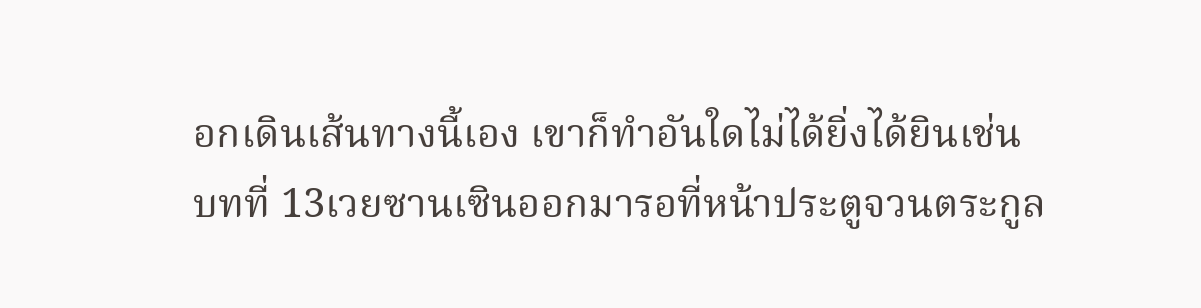อกเดินเส้นทางนี้เอง เขาก็ทำอันใดไม่ได้ยิ่งได้ยินเช่น
บทที่ 13เวยซานเซินออกมารอที่หน้าประตูจวนตระกูล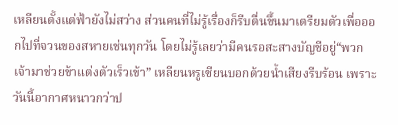เหลียนตั้งแต่ฟ้ายังไม่สว่าง ส่วนคนที่ไม่รู้เรื่องก็รีบตื่นขึ้นมาเตรียมตัวเพื่อออกไปที่จวนของสหายเช่นทุกวัน โดยไม่รู้เลยว่ามีคนรอสะสางบัญชีอยู่“พวกเจ้ามาช่วยข้าแต่งตัวเร็วเข้า” เหลียนหรูเซียนบอกด้วยน้ำเสียงรีบร้อน เพราะวันนี้อากาศหนาวกว่าป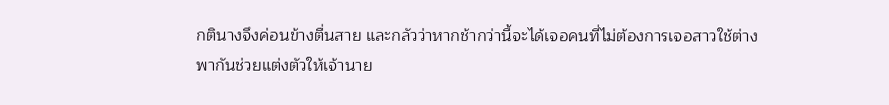กตินางจึงค่อนข้างตื่นสาย และกลัวว่าหากช้ากว่านี้จะได้เจอคนที่ไม่ต้องการเจอสาวใช้ต่างพากันช่วยแต่งตัวให้เจ้านาย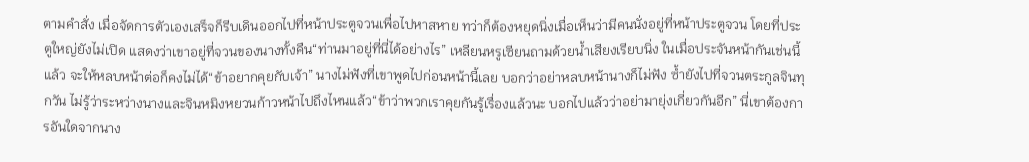ตามคำสั่ง เมื่อจัดการตัวเองเสร็จก็รีบเดินออกไปที่หน้าประตูจวนเพื่อไปหาสหาย ทว่าก็ต้องหยุดนิ่งเมื่อเห็นว่ามีคนนั่งอยู่ที่หน้าประตูจวน โดยที่ประตูใหญ่ยังไม่เปิด แสดงว่าเขาอยู่ที่จวนของนางทั้งคืน“ท่านมาอยู่ที่นี่ได้อย่างไร” เหลียนหรูเซียนถามด้วยน้ำเสียงเรียบนิ่ง ในเมื่อประจันหน้ากันเช่นนี้แล้ว จะให้หลบหน้าต่อก็คงไม่ได้“ข้าอยากคุยกับเจ้า” นางไม่ฟังที่เขาพูดไปก่อนหน้านี้เลย บอกว่าอย่าหลบหน้านางก็ไม่ฟัง ซ้ำยังไปที่จวนตระกูลจินทุกวัน ไม่รู้ว่าระหว่างนางและจินหมิงหยวนก้าวหน้าไปถึงไหนแล้ว“ข้าว่าพวกเราคุยกันรู้เรื่องแล้วนะ บอกไปแล้วว่าอย่ามายุ่งเกี่ยวกันอีก” นี่เขาต้องการอันใดจากนาง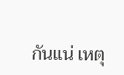กันแน่ เหตุ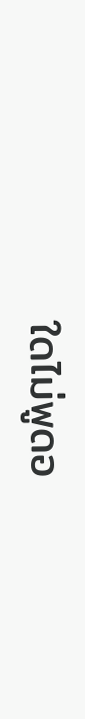ใดไม่พูดอ